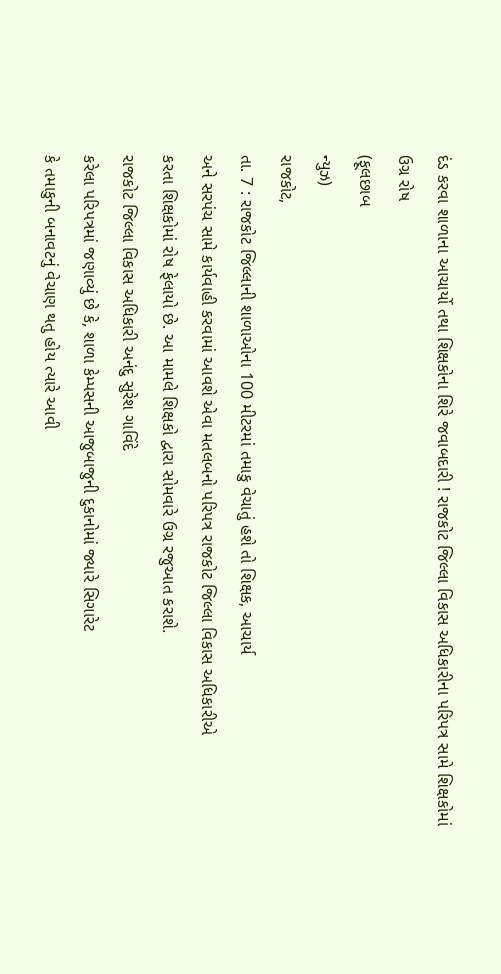દંડ કરવા શાળાના આચાર્યો તથા શિક્ષકોના શિરે જવાબદારી ! રાજકોટ જિલ્લા વિકાસ અધિકારીના પરિપત્ર સામે શિક્ષકોમાં ઉગ્ર રોષ
(ફૂલછાબ
ન્યુઝ)
રાજકોટ,
તા. 7 : રાજકોટ જિલ્લાની શાળાઓના 100 મીટરમાં તમાકુ વેચાતું હશે તો શિક્ષક, આચાર્ય
અને સરપંચ સામે કાર્યવાહી કરવામાં આવશે એવા મતલબનો પરિપત્ર રાજકોટ જિલ્લા વિકાસ અધિકારીએ
કરતા શિક્ષકોમાં રોષ ફેલાયો છે. આ મામલે શિક્ષકો દ્વારા સોમવારે ઉગ્ર રજુઆત કરાશે.
રાજકોટ જિલ્લા વિકાસ અધિકારી અનંદુ સુરેશ ગાવિંદે
કરેલા પરિપત્રમાં જણાવ્યું છે કે, શાળા કેમ્પસની આજુબાજુની દુકાનોમાં જ્યારે સિગારેટ
કે તમાકુની બનાવટનું વેચાણ થતુ હોય ત્યારે આવી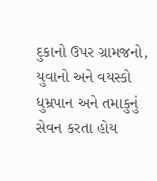દુકાનો ઉપર ગ્રામજનો, યુવાનો અને વયસ્કો
ધુમ્રપાન અને તમાકુનું સેવન કરતા હોય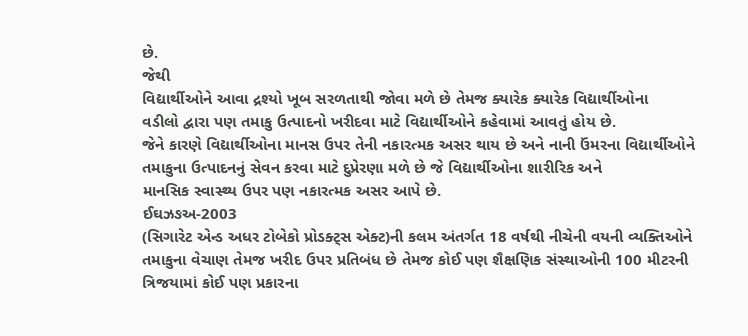છે.
જેથી
વિદ્યાર્થીઓને આવા દ્રશ્યો ખૂબ સરળતાથી જોવા મળે છે તેમજ ક્યારેક ક્યારેક વિદ્યાર્થીઓના
વડીલો દ્વારા પણ તમાકુ ઉત્પાદનો ખરીદવા માટે વિદ્યાર્થીઓને કહેવામાં આવતું હોય છે.
જેને કારણે વિદ્યાર્થીઓના માનસ ઉપર તેની નકારત્મક અસર થાય છે અને નાની ઉંમરના વિદ્યાર્થીઓને
તમાકુના ઉત્પાદનનું સેવન કરવા માટે દુપ્રેરણા મળે છે જે વિદ્યાર્થીઓના શારીરિક અને
માનસિક સ્વાસ્થ્ય ઉપર પણ નકારત્મક અસર આપે છે.
ઈઘઝઙઅ-2003
(સિગારેટ એન્ડ અધર ટોબેકો પ્રોડક્ટ્સ એક્ટ)ની કલમ અંતર્ગત 18 વર્ષથી નીચેની વયની વ્યક્તિઓને
તમાકુના વેચાણ તેમજ ખરીદ ઉપર પ્રતિબંધ છે તેમજ કોઈ પણ શૈક્ષણિક સંસ્થાઓની 100 મીટરની
ત્રિજયામાં કોઈ પણ પ્રકારના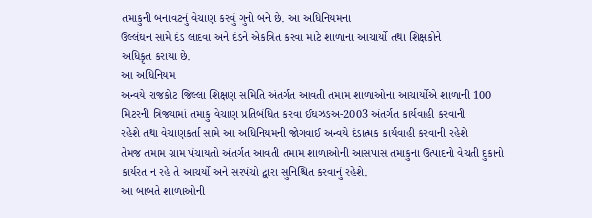તમાકુની બનાવટનું વેચાણ કરવું ગુનો બને છે. આ અધિનિયમના
ઉલ્લંઘન સામે દંડ લાદવા અને દંડને એકત્રિત કરવા માટે શાળાના આચાર્યો તથા શિક્ષકોને
અધિકૃત કરાયા છે.
આ અધિનિયમ
અન્વયે રાજકોટ જિલ્લા શિક્ષણ સમિતિ અંતર્ગત આવતી તમામ શાળાઓના આચાર્યોએ શાળાની 100
મિટરની ત્રિજ્યામાં તમાકુ વેચાણ પ્રતિબંધિત કરવા ઈઘઝઙઅ-2003 અંતર્ગત કાર્યવાહી કરવાની
રહેશે તથા વેચાણકર્તા સામે આ અધિનિયમની જોગવાઈ અન્વયે દંડાત્મક કાર્યવાહી કરવાની રહેશે
તેમજ તમામ ગ્રામ પંચાયતો અંતર્ગત આવતી તમામ શાળાઓની આસપાસ તમાકુના ઉત્પાદનો વેચતી દુકાનો
કાર્યરત ન રહે તે આચર્યો અને સરપંચો દ્વારા સુનિશ્ચિત કરવાનું રહેશે.
આ બાબતે શાળાઓની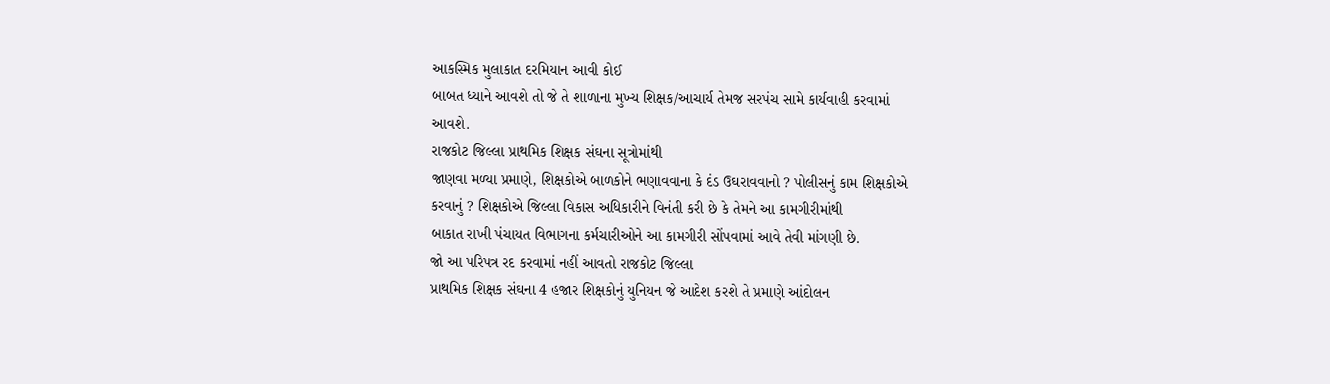આકસ્મિક મુલાકાત દરમિયાન આવી કોઈ
બાબત ધ્યાને આવશે તો જે તે શાળાના મુખ્ય શિક્ષક/આચાર્ય તેમજ સરપંચ સામે કાર્યવાહી કરવામાં
આવશે.
રાજકોટ જિલ્લા પ્રાથમિક શિક્ષક સંઘના સૂત્રોમાંથી
જાણવા મળ્યા પ્રમાણે, શિક્ષકોએ બાળકોને ભણાવવાના કે દંડ ઉઘરાવવાનો ? પોલીસનું કામ શિક્ષકોએ
કરવાનું ? શિક્ષકોએ જિલ્લા વિકાસ અધિકારીને વિનંતી કરી છે કે તેમને આ કામગીરીમાંથી
બાકાત રાખી પંચાયત વિભાગના કર્મચારીઓને આ કામગીરી સોંપવામાં આવે તેવી માંગણી છે.
જો આ પરિપત્ર રદ કરવામાં નહીં આવતો રાજકોટ જિલ્લા
પ્રાથમિક શિક્ષક સંઘના 4 હજાર શિક્ષકોનું યુનિયન જે આદેશ કરશે તે પ્રમાણે આંદોલન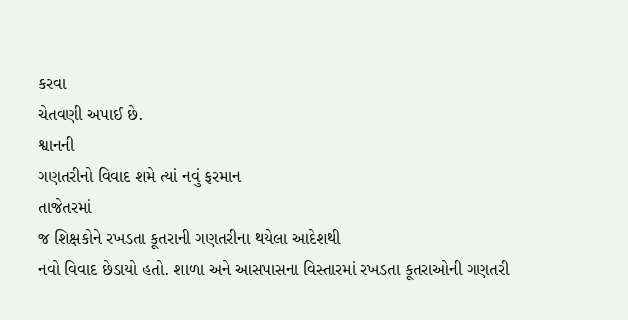કરવા
ચેતવણી અપાઈ છે.
શ્વાનની
ગણતરીનો વિવાદ શમે ત્યાં નવું ફરમાન
તાજેતરમાં
જ શિક્ષકોને રખડતા કૂતરાની ગણતરીના થયેલા આદેશથી
નવો વિવાદ છેડાયો હતો. શાળા અને આસપાસના વિસ્તારમાં રખડતા કૂતરાઓની ગણતરી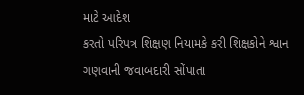માટે આદેશ
કરતો પરિપત્ર શિક્ષણ નિયામકે કરી શિક્ષકોને શ્વાન ગણવાની જવાબદારી સોંપાતા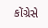કોંગ્રેસે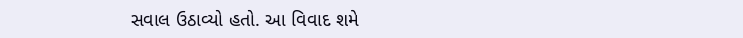સવાલ ઉઠાવ્યો હતો. આ વિવાદ શમે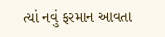ત્યાં નવું ફરમાન આવતા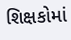શિક્ષકોમાં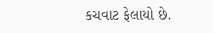કચવાટ ફેલાયો છે.